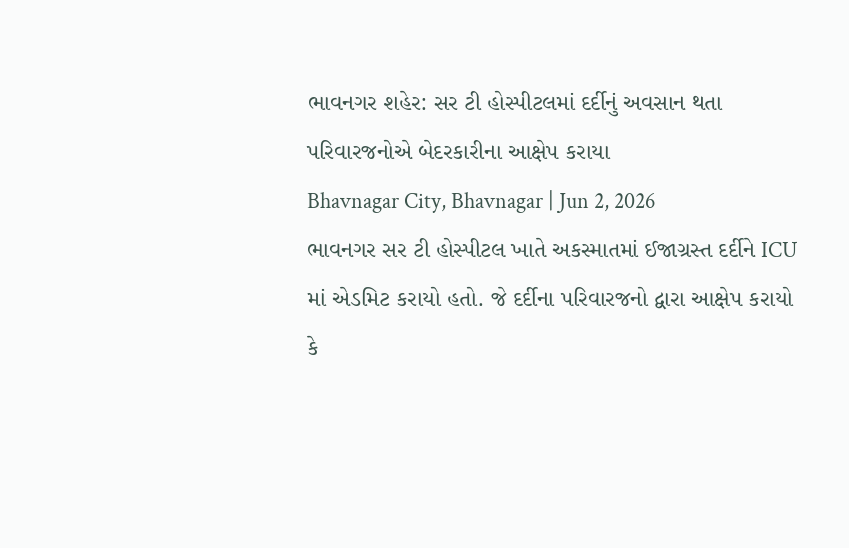ભાવનગર શહેર: સર ટી હોસ્પીટલમાં દર્દીનું અવસાન થતા પરિવારજનોએ બેદરકારીના આક્ષેપ કરાયા
Bhavnagar City, Bhavnagar | Jun 2, 2026
ભાવનગર સર ટી હોસ્પીટલ ખાતે અકસ્માતમાં ઈજાગ્રસ્ત દર્દીને ICU માં એડમિટ કરાયો હતો. જે દર્દીના પરિવારજનો દ્વારા આક્ષેપ કરાયો કે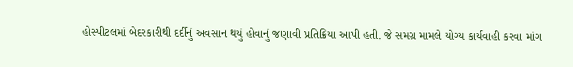હોસ્પીટલમાં બેદરકારીથી દર્દીનું અવસાન થયું હોવાનું જણાવી પ્રતિક્રિયા આપી હતી. જે સમગ્ર મામલે યોગ્ય કાર્યવાહી કરવા માંગ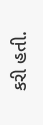કરી હતી.